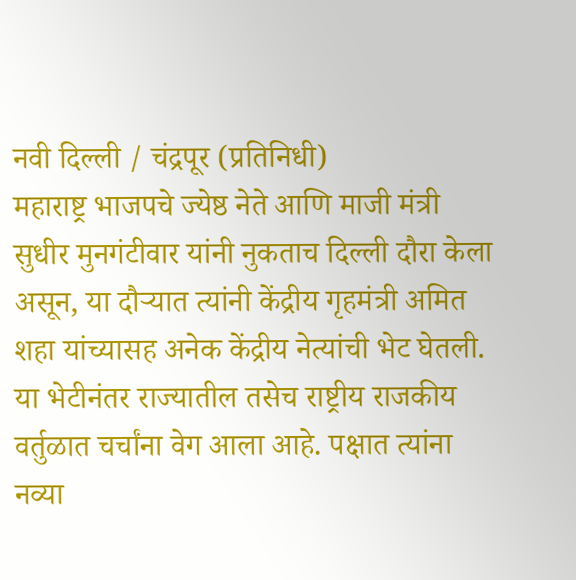नवी दिल्ली / चंद्रपूर (प्रतिनिधी)
महाराष्ट्र भाजपचे ज्येष्ठ नेते आणि माजी मंत्री सुधीर मुनगंटीवार यांनी नुकताच दिल्ली दौरा केला असून, या दौऱ्यात त्यांनी केंद्रीय गृहमंत्री अमित शहा यांच्यासह अनेक केंद्रीय नेत्यांची भेट घेतली. या भेटीनंतर राज्यातील तसेच राष्ट्रीय राजकीय वर्तुळात चर्चांना वेग आला आहे. पक्षात त्यांना नव्या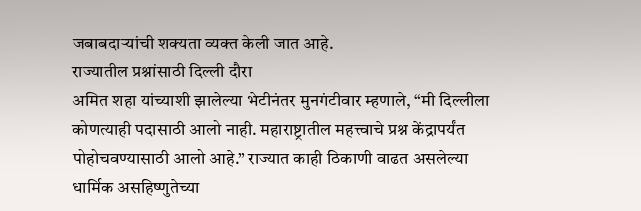जबाबदाऱ्यांची शक्यता व्यक्त केली जात आहे.
राज्यातील प्रश्नांसाठी दिल्ली दौरा
अमित शहा यांच्याशी झालेल्या भेटीनंतर मुनगंटीवार म्हणाले, “मी दिल्लीला कोणत्याही पदासाठी आलो नाही. महाराष्ट्रातील महत्त्वाचे प्रश्न केंद्रापर्यंत पोहोचवण्यासाठी आलो आहे.” राज्यात काही ठिकाणी वाढत असलेल्या धार्मिक असहिष्णुतेच्या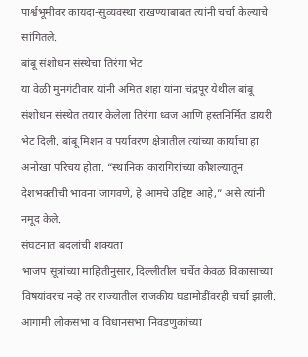पार्श्वभूमीवर कायदा-सुव्यवस्था राखण्याबाबत त्यांनी चर्चा केल्याचे सांगितले.
बांबू संशोधन संस्थेचा तिरंगा भेट
या वेळी मुनगंटीवार यांनी अमित शहा यांना चंद्रपूर येथील बांबू संशोधन संस्थेत तयार केलेला तिरंगा ध्वज आणि हस्तनिर्मित डायरी भेट दिली. बांबू मिशन व पर्यावरण क्षेत्रातील त्यांच्या कार्याचा हा अनोखा परिचय होता. “स्थानिक कारागिरांच्या कौशल्यातून देशभक्तीची भावना जागवणे, हे आमचे उद्दिष्ट आहे,” असे त्यांनी नमूद केले.
संघटनात बदलांची शक्यता
भाजप सूत्रांच्या माहितीनुसार, दिल्लीतील चर्चेत केवळ विकासाच्या विषयांवरच नव्हे तर राज्यातील राजकीय घडामोडींवरही चर्चा झाली. आगामी लोकसभा व विधानसभा निवडणुकांच्या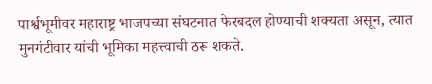पार्श्वभूमीवर महाराष्ट्र भाजपच्या संघटनात फेरबदल होण्याची शक्यता असून, त्यात मुनगंटीवार यांची भूमिका महत्त्वाची ठरू शकते.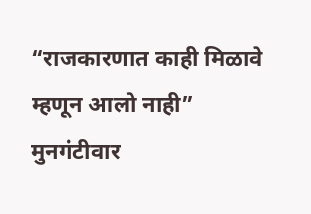“राजकारणात काही मिळावे म्हणून आलो नाही”
मुनगंटीवार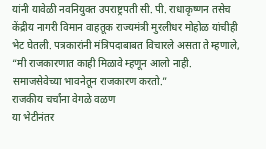यांनी यावेळी नवनियुक्त उपराष्ट्रपती सी. पी. राधाकृष्णन तसेच केंद्रीय नागरी विमान वाहतूक राज्यमंत्री मुरलीधर मोहोळ यांचीही भेट घेतली. पत्रकारांनी मंत्रिपदाबाबत विचारले असता ते म्हणाले, “मी राजकारणात काही मिळावे म्हणून आलो नाही. समाजसेवेच्या भावनेतून राजकारण करतो.”
राजकीय चर्चांना वेगळे वळण
या भेटीनंतर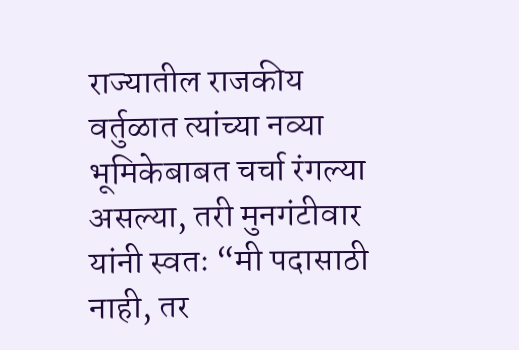राज्यातील राजकीय वर्तुळात त्यांच्या नव्या भूमिकेबाबत चर्चा रंगल्या असल्या, तरी मुनगंटीवार यांनी स्वतः “मी पदासाठी नाही, तर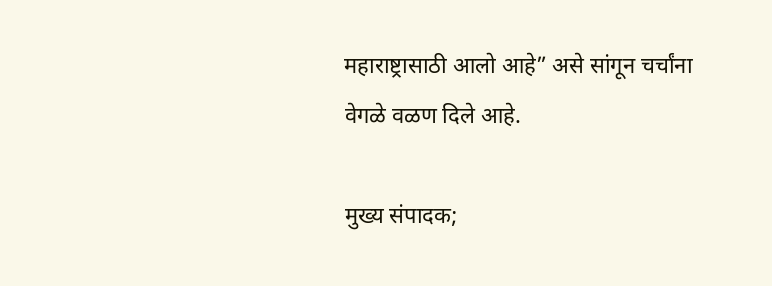महाराष्ट्रासाठी आलो आहे” असे सांगून चर्चांना वेगळे वळण दिले आहे.

मुख्य संपादक;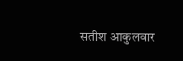सतीश आकुलवार